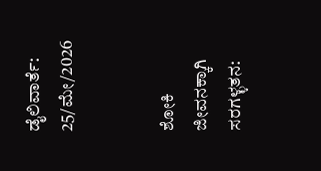ಡೈಲಿವಾರ್ತೆ: 25/ಮೇ/2026


ಶೋಕಿ ಜೀವನಕ್ಕಾಗಿ ಸರಗಳ್ಳತನ: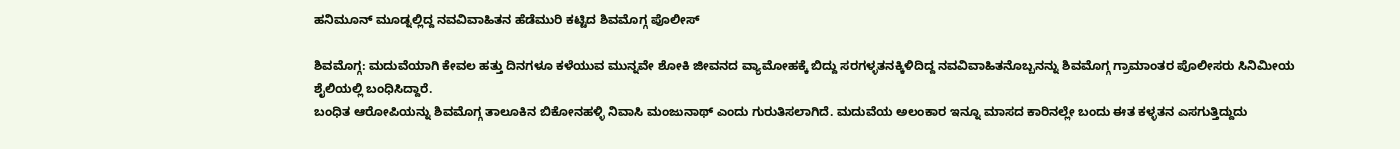ಹನಿಮೂನ್ ಮೂಡ್ನಲ್ಲಿದ್ದ ನವವಿವಾಹಿತನ ಹೆಡೆಮುರಿ ಕಟ್ಟಿದ ಶಿವಮೊಗ್ಗ ಪೊಲೀಸ್

ಶಿವಮೊಗ್ಗ: ಮದುವೆಯಾಗಿ ಕೇವಲ ಹತ್ತು ದಿನಗಳೂ ಕಳೆಯುವ ಮುನ್ನವೇ ಶೋಕಿ ಜೀವನದ ವ್ಯಾಮೋಹಕ್ಕೆ ಬಿದ್ದು ಸರಗಳ್ಳತನಕ್ಕಿಳಿದಿದ್ದ ನವವಿವಾಹಿತನೊಬ್ಬನನ್ನು ಶಿವಮೊಗ್ಗ ಗ್ರಾಮಾಂತರ ಪೊಲೀಸರು ಸಿನಿಮೀಯ ಶೈಲಿಯಲ್ಲಿ ಬಂಧಿಸಿದ್ದಾರೆ.
ಬಂಧಿತ ಆರೋಪಿಯನ್ನು ಶಿವಮೊಗ್ಗ ತಾಲೂಕಿನ ಬಿಕೋನಹಳ್ಳಿ ನಿವಾಸಿ ಮಂಜುನಾಥ್ ಎಂದು ಗುರುತಿಸಲಾಗಿದೆ. ಮದುವೆಯ ಅಲಂಕಾರ ಇನ್ನೂ ಮಾಸದ ಕಾರಿನಲ್ಲೇ ಬಂದು ಈತ ಕಳ್ಳತನ ಎಸಗುತ್ತಿದ್ದುದು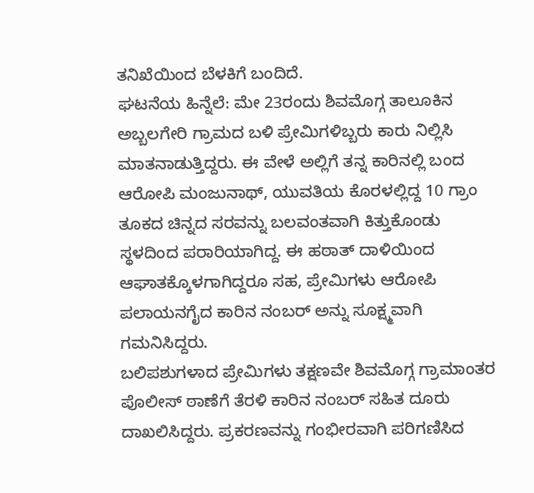ತನಿಖೆಯಿಂದ ಬೆಳಕಿಗೆ ಬಂದಿದೆ.
ಘಟನೆಯ ಹಿನ್ನೆಲೆ: ಮೇ 23ರಂದು ಶಿವಮೊಗ್ಗ ತಾಲೂಕಿನ ಅಬ್ಬಲಗೇರಿ ಗ್ರಾಮದ ಬಳಿ ಪ್ರೇಮಿಗಳಿಬ್ಬರು ಕಾರು ನಿಲ್ಲಿಸಿ ಮಾತನಾಡುತ್ತಿದ್ದರು. ಈ ವೇಳೆ ಅಲ್ಲಿಗೆ ತನ್ನ ಕಾರಿನಲ್ಲಿ ಬಂದ ಆರೋಪಿ ಮಂಜುನಾಥ್, ಯುವತಿಯ ಕೊರಳಲ್ಲಿದ್ದ 10 ಗ್ರಾಂ ತೂಕದ ಚಿನ್ನದ ಸರವನ್ನು ಬಲವಂತವಾಗಿ ಕಿತ್ತುಕೊಂಡು ಸ್ಥಳದಿಂದ ಪರಾರಿಯಾಗಿದ್ದ. ಈ ಹಠಾತ್ ದಾಳಿಯಿಂದ ಆಘಾತಕ್ಕೊಳಗಾಗಿದ್ದರೂ ಸಹ, ಪ್ರೇಮಿಗಳು ಆರೋಪಿ ಪಲಾಯನಗೈದ ಕಾರಿನ ನಂಬರ್ ಅನ್ನು ಸೂಕ್ಷ್ಮವಾಗಿ ಗಮನಿಸಿದ್ದರು.
ಬಲಿಪಶುಗಳಾದ ಪ್ರೇಮಿಗಳು ತಕ್ಷಣವೇ ಶಿವಮೊಗ್ಗ ಗ್ರಾಮಾಂತರ ಪೊಲೀಸ್ ಠಾಣೆಗೆ ತೆರಳಿ ಕಾರಿನ ನಂಬರ್ ಸಹಿತ ದೂರು ದಾಖಲಿಸಿದ್ದರು. ಪ್ರಕರಣವನ್ನು ಗಂಭೀರವಾಗಿ ಪರಿಗಣಿಸಿದ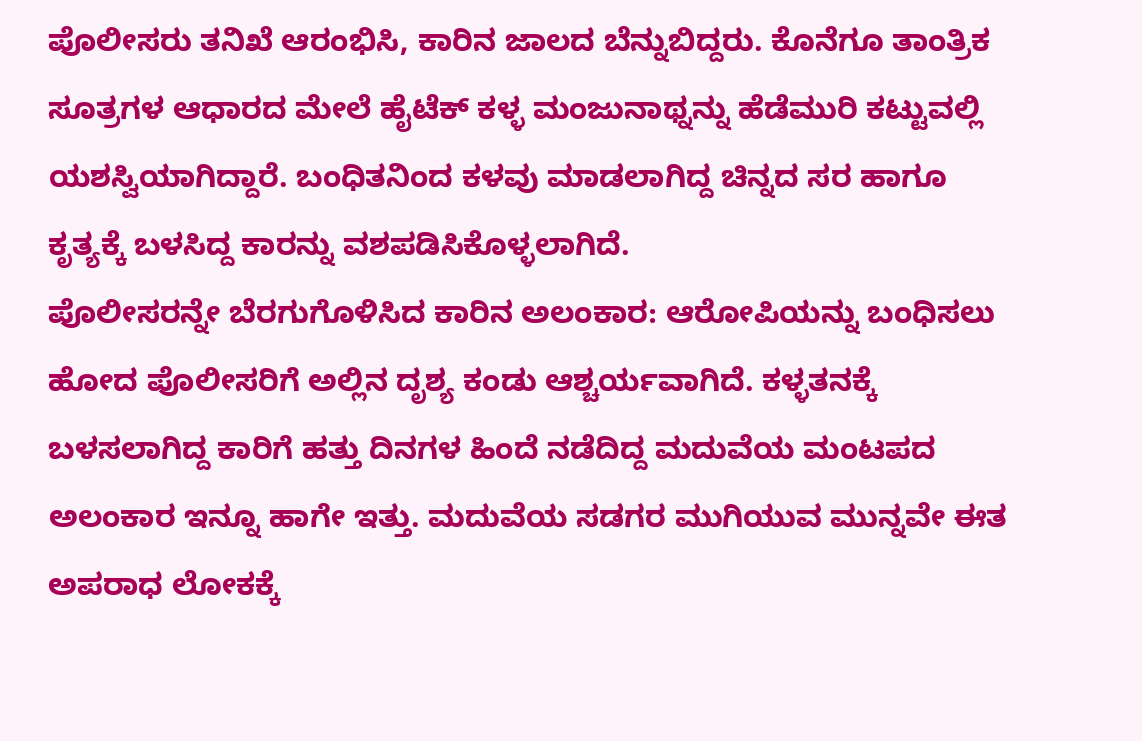ಪೊಲೀಸರು ತನಿಖೆ ಆರಂಭಿಸಿ, ಕಾರಿನ ಜಾಲದ ಬೆನ್ನುಬಿದ್ದರು. ಕೊನೆಗೂ ತಾಂತ್ರಿಕ ಸೂತ್ರಗಳ ಆಧಾರದ ಮೇಲೆ ಹೈಟೆಕ್ ಕಳ್ಳ ಮಂಜುನಾಥ್ನನ್ನು ಹೆಡೆಮುರಿ ಕಟ್ಟುವಲ್ಲಿ ಯಶಸ್ವಿಯಾಗಿದ್ದಾರೆ. ಬಂಧಿತನಿಂದ ಕಳವು ಮಾಡಲಾಗಿದ್ದ ಚಿನ್ನದ ಸರ ಹಾಗೂ ಕೃತ್ಯಕ್ಕೆ ಬಳಸಿದ್ದ ಕಾರನ್ನು ವಶಪಡಿಸಿಕೊಳ್ಳಲಾಗಿದೆ.
ಪೊಲೀಸರನ್ನೇ ಬೆರಗುಗೊಳಿಸಿದ ಕಾರಿನ ಅಲಂಕಾರ: ಆರೋಪಿಯನ್ನು ಬಂಧಿಸಲು ಹೋದ ಪೊಲೀಸರಿಗೆ ಅಲ್ಲಿನ ದೃಶ್ಯ ಕಂಡು ಆಶ್ಚರ್ಯವಾಗಿದೆ. ಕಳ್ಳತನಕ್ಕೆ ಬಳಸಲಾಗಿದ್ದ ಕಾರಿಗೆ ಹತ್ತು ದಿನಗಳ ಹಿಂದೆ ನಡೆದಿದ್ದ ಮದುವೆಯ ಮಂಟಪದ ಅಲಂಕಾರ ಇನ್ನೂ ಹಾಗೇ ಇತ್ತು. ಮದುವೆಯ ಸಡಗರ ಮುಗಿಯುವ ಮುನ್ನವೇ ಈತ ಅಪರಾಧ ಲೋಕಕ್ಕೆ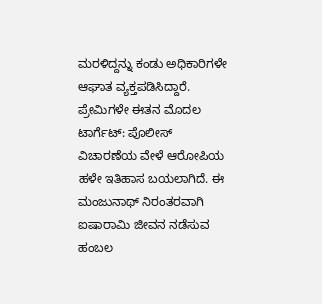ಮರಳಿದ್ದನ್ನು ಕಂಡು ಅಧಿಕಾರಿಗಳೇ ಆಘಾತ ವ್ಯಕ್ತಪಡಿಸಿದ್ದಾರೆ.
ಪ್ರೇಮಿಗಳೇ ಈತನ ಮೊದಲ ಟಾರ್ಗೆಟ್: ಪೊಲೀಸ್ ವಿಚಾರಣೆಯ ವೇಳೆ ಆರೋಪಿಯ ಹಳೇ ಇತಿಹಾಸ ಬಯಲಾಗಿದೆ. ಈ ಮಂಜುನಾಥ್ ನಿರಂತರವಾಗಿ ಐಷಾರಾಮಿ ಜೀವನ ನಡೆಸುವ ಹಂಬಲ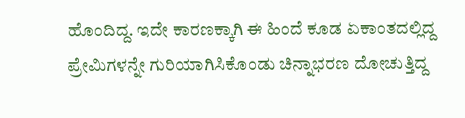ಹೊಂದಿದ್ದ. ಇದೇ ಕಾರಣಕ್ಕಾಗಿ ಈ ಹಿಂದೆ ಕೂಡ ಏಕಾಂತದಲ್ಲಿದ್ದ ಪ್ರೇಮಿಗಳನ್ನೇ ಗುರಿಯಾಗಿಸಿಕೊಂಡು ಚಿನ್ನಾಭರಣ ದೋಚುತ್ತಿದ್ದ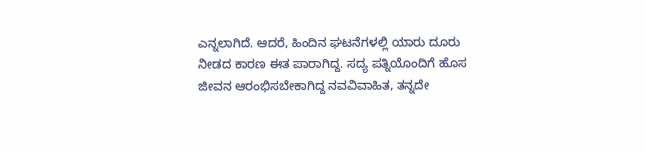ಎನ್ನಲಾಗಿದೆ. ಆದರೆ, ಹಿಂದಿನ ಘಟನೆಗಳಲ್ಲಿ ಯಾರು ದೂರು ನೀಡದ ಕಾರಣ ಈತ ಪಾರಾಗಿದ್ದ. ಸದ್ಯ ಪತ್ನಿಯೊಂದಿಗೆ ಹೊಸ ಜೀವನ ಆರಂಭಿಸಬೇಕಾಗಿದ್ದ ನವವಿವಾಹಿತ, ತನ್ನದೇ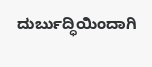ದುರ್ಬುದ್ಧಿಯಿಂದಾಗಿ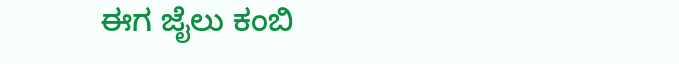ಈಗ ಜೈಲು ಕಂಬಿ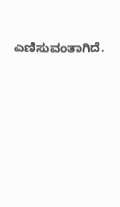ಎಣಿಸುವಂತಾಗಿದೆ.